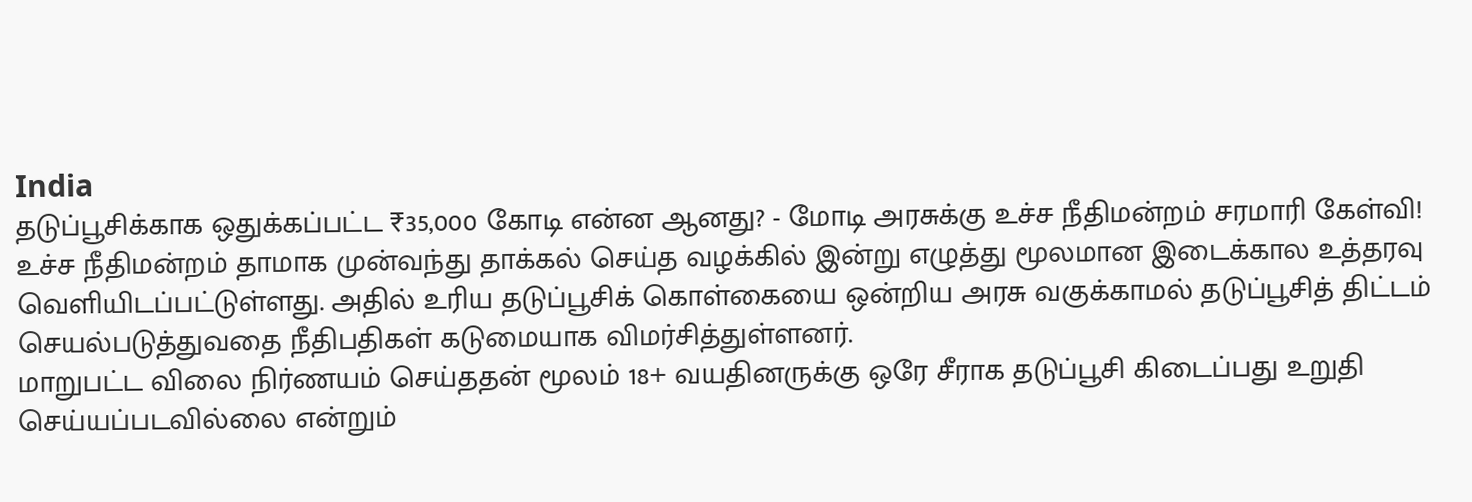India
தடுப்பூசிக்காக ஒதுக்கப்பட்ட ₹35,000 கோடி என்ன ஆனது? - மோடி அரசுக்கு உச்ச நீதிமன்றம் சரமாரி கேள்வி!
உச்ச நீதிமன்றம் தாமாக முன்வந்து தாக்கல் செய்த வழக்கில் இன்று எழுத்து மூலமான இடைக்கால உத்தரவு வெளியிடப்பட்டுள்ளது. அதில் உரிய தடுப்பூசிக் கொள்கையை ஒன்றிய அரசு வகுக்காமல் தடுப்பூசித் திட்டம் செயல்படுத்துவதை நீதிபதிகள் கடுமையாக விமர்சித்துள்ளனர்.
மாறுபட்ட விலை நிர்ணயம் செய்ததன் மூலம் 18+ வயதினருக்கு ஒரே சீராக தடுப்பூசி கிடைப்பது உறுதி செய்யப்படவில்லை என்றும்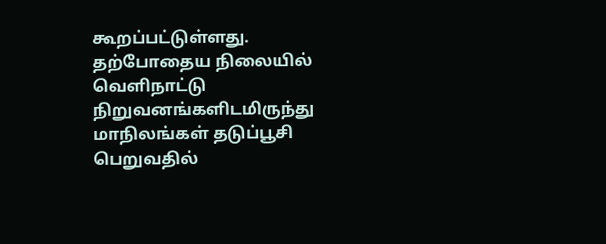கூறப்பட்டுள்ளது. தற்போதைய நிலையில் வெளிநாட்டு நிறுவனங்களிடமிருந்து மாநிலங்கள் தடுப்பூசி பெறுவதில்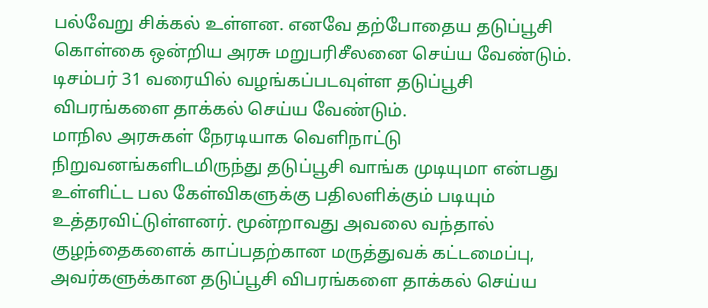பல்வேறு சிக்கல் உள்ளன. எனவே தற்போதைய தடுப்பூசி கொள்கை ஒன்றிய அரசு மறுபரிசீலனை செய்ய வேண்டும். டிசம்பர் 31 வரையில் வழங்கப்படவுள்ள தடுப்பூசி விபரங்களை தாக்கல் செய்ய வேண்டும்.
மாநில அரசுகள் நேரடியாக வெளிநாட்டு நிறுவனங்களிடமிருந்து தடுப்பூசி வாங்க முடியுமா என்பது உள்ளிட்ட பல கேள்விகளுக்கு பதிலளிக்கும் படியும் உத்தரவிட்டுள்ளனர். மூன்றாவது அவலை வந்தால் குழந்தைகளைக் காப்பதற்கான மருத்துவக் கட்டமைப்பு, அவர்களுக்கான தடுப்பூசி விபரங்களை தாக்கல் செய்ய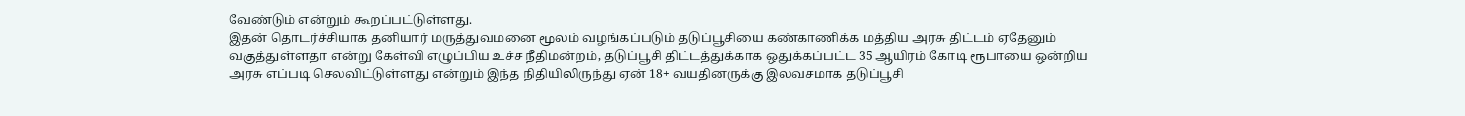வேண்டும் என்றும் கூறப்பட்டுள்ளது.
இதன் தொடர்ச்சியாக தனியார் மருத்துவமனை மூலம் வழங்கப்படும் தடுப்பூசியை கண்காணிக்க மத்திய அரசு திட்டம் ஏதேனும் வகுத்துள்ளதா என்று கேள்வி எழுப்பிய உச்ச நீதிமன்றம், தடுப்பூசி திட்டத்துக்காக ஒதுக்கப்பட்ட 35 ஆயிரம் கோடி ரூபாயை ஒன்றிய அரசு எப்படி செலவிட்டுள்ளது என்றும் இந்த நிதியிலிருந்து ஏன் 18+ வயதினருக்கு இலவசமாக தடுப்பூசி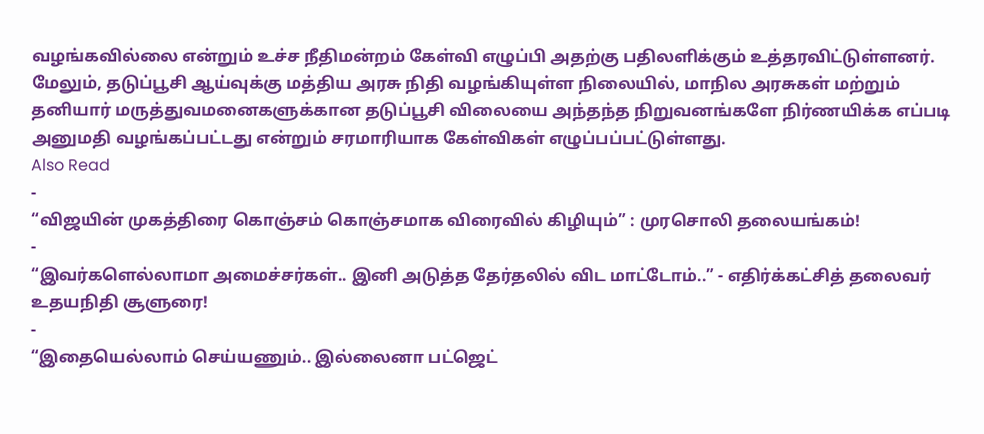வழங்கவில்லை என்றும் உச்ச நீதிமன்றம் கேள்வி எழுப்பி அதற்கு பதிலளிக்கும் உத்தரவிட்டுள்ளனர்.
மேலும், தடுப்பூசி ஆய்வுக்கு மத்திய அரசு நிதி வழங்கியுள்ள நிலையில், மாநில அரசுகள் மற்றும் தனியார் மருத்துவமனைகளுக்கான தடுப்பூசி விலையை அந்தந்த நிறுவனங்களே நிர்ணயிக்க எப்படி அனுமதி வழங்கப்பட்டது என்றும் சரமாரியாக கேள்விகள் எழுப்பப்பட்டுள்ளது.
Also Read
-
“விஜயின் முகத்திரை கொஞ்சம் கொஞ்சமாக விரைவில் கிழியும்” : முரசொலி தலையங்கம்!
-
“இவர்களெல்லாமா அமைச்சர்கள்.. இனி அடுத்த தேர்தலில் விட மாட்டோம்..” - எதிர்க்கட்சித் தலைவர் உதயநிதி சூளுரை!
-
“இதையெல்லாம் செய்யணும்.. இல்லைனா பட்ஜெட்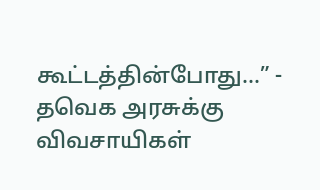கூட்டத்தின்போது...” - தவெக அரசுக்கு விவசாயிகள்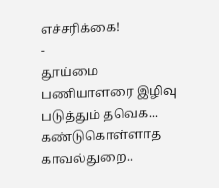எச்சரிக்கை!
-
தூய்மை பணியாளரை இழிவு படுத்தும் தவெக... கண்டுகொள்ளாத காவல்துறை..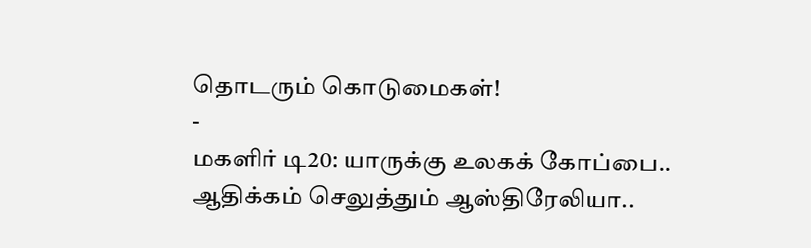தொடரும் கொடுமைகள்!
-
மகளிர் டி20: யாருக்கு உலகக் கோப்பை.. ஆதிக்கம் செலுத்தும் ஆஸ்திரேலியா..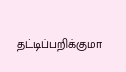தட்டிப்பறிக்குமா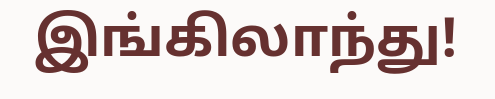இங்கிலாந்து!